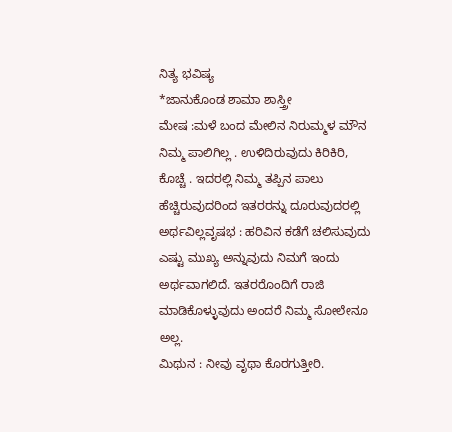ನಿತ್ಯ ಭವಿಷ್ಯ
*ಜಾನುಕೊಂಡ ಶಾಮಾ ಶಾಸ್ತ್ರೀ
ಮೇಷ :ಮಳೆ ಬಂದ ಮೇಲಿನ ನಿರುಮ್ಮಳ ಮೌನ ನಿಮ್ಮ ಪಾಲಿಗಿಲ್ಲ . ಉಳಿದಿರುವುದು ಕಿರಿಕಿರಿ, ಕೊಚ್ಚೆ . ಇದರಲ್ಲಿ ನಿಮ್ಮ ತಪ್ಪಿನ ಪಾಲು ಹೆಚ್ಚಿರುವುದರಿಂದ ಇತರರನ್ನು ದೂರುವುದರಲ್ಲಿ ಅರ್ಥವಿಲ್ಲವೃಷಭ : ಹರಿವಿನ ಕಡೆಗೆ ಚಲಿಸುವುದು ಎಷ್ಟು ಮುಖ್ಯ ಅನ್ನುವುದು ನಿಮಗೆ ಇಂದು ಅರ್ಥವಾಗಲಿದೆ. ಇತರರೊಂದಿಗೆ ರಾಜಿ ಮಾಡಿಕೊಳ್ಳುವುದು ಅಂದರೆ ನಿಮ್ಮ ಸೋಲೇನೂ ಅಲ್ಲ.
ಮಿಥುನ : ನೀವು ವೃಥಾ ಕೊರಗುತ್ತೀರಿ.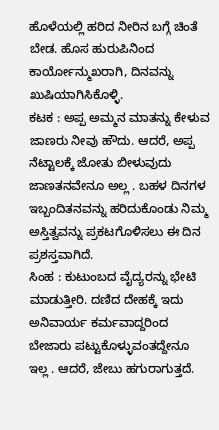ಹೊಳೆಯಲ್ಲಿ ಹರಿದ ನೀರಿನ ಬಗ್ಗೆ ಚಿಂತೆ ಬೇಡ. ಹೊಸ ಹುರುಪಿನಿಂದ ಕಾರ್ಯೋನ್ಮುಖರಾಗಿ, ದಿನವನ್ನು ಖುಷಿಯಾಗಿಸಿಕೊಳ್ಳಿ.
ಕಟಕ : ಅಪ್ಪ ಅಮ್ಮನ ಮಾತನ್ನು ಕೇಳುವ ಜಾಣರು ನೀವು ಹೌದು. ಆದರೆ, ಅಪ್ಪ ನೆಟ್ಟಾಲಕ್ಕೆ ಜೋತು ಬೀಳುವುದು ಜಾಣತನವೇನೂ ಅಲ್ಲ . ಬಹಳ ದಿನಗಳ ಇಬ್ಬಂದಿತನವನ್ನು ಹರಿದುಕೊಂಡು ನಿಮ್ಮ ಅಸ್ತಿತ್ವವನ್ನು ಪ್ರಕಟಗೊಳಿಸಲು ಈ ದಿನ ಪ್ರಶಸ್ತವಾಗಿದೆ.
ಸಿಂಹ : ಕುಟುಂಬದ ವೈದ್ಯರನ್ನು ಭೇಟಿ ಮಾಡುತ್ತೀರಿ. ದಣಿದ ದೇಹಕ್ಕೆ ಇದು ಅನಿವಾರ್ಯ ಕರ್ಮವಾದ್ದರಿಂದ ಬೇಜಾರು ಪಟ್ಟುಕೊಳ್ಳುವಂತದ್ದೇನೂ ಇಲ್ಲ . ಆದರೆ, ಜೇಬು ಹಗುರಾಗುತ್ತದೆ.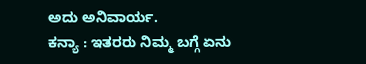ಅದು ಅನಿವಾರ್ಯ.
ಕನ್ಯಾ : ಇತರರು ನಿಮ್ಮ ಬಗ್ಗೆ ಏನು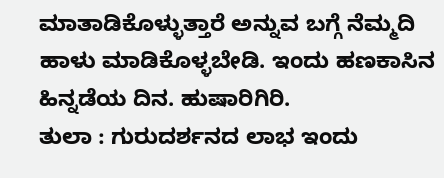ಮಾತಾಡಿಕೊಳ್ಳುತ್ತಾರೆ ಅನ್ನುವ ಬಗ್ಗೆ ನೆಮ್ಮದಿ ಹಾಳು ಮಾಡಿಕೊಳ್ಳಬೇಡಿ. ಇಂದು ಹಣಕಾಸಿನ ಹಿನ್ನಡೆಯ ದಿನ. ಹುಷಾರಿಗಿರಿ.
ತುಲಾ : ಗುರುದರ್ಶನದ ಲಾಭ ಇಂದು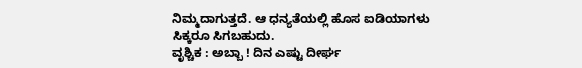ನಿಮ್ಮದಾಗುತ್ತದೆ. ಆ ಧನ್ಯತೆಯಲ್ಲಿ ಹೊಸ ಐಡಿಯಾಗಳು ಸಿಕ್ಕರೂ ಸಿಗಬಹುದು.
ವೃಶ್ಚಿಕ : ಅಬ್ಬಾ ! ದಿನ ಎಷ್ಟು ದೀರ್ಘ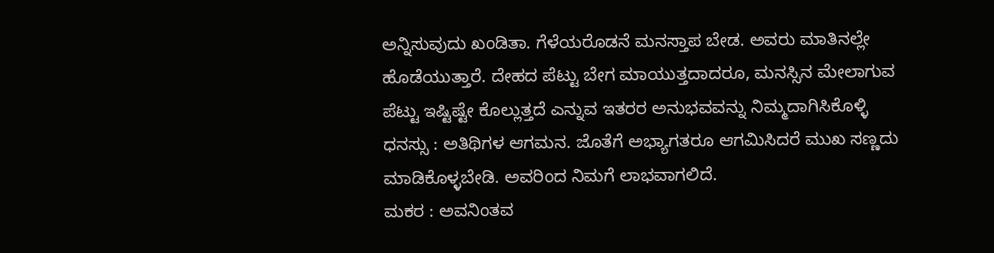ಅನ್ನಿಸುವುದು ಖಂಡಿತಾ. ಗೆಳೆಯರೊಡನೆ ಮನಸ್ತಾಪ ಬೇಡ. ಅವರು ಮಾತಿನಲ್ಲೇ ಹೊಡೆಯುತ್ತಾರೆ. ದೇಹದ ಪೆಟ್ಟು ಬೇಗ ಮಾಯುತ್ತದಾದರೂ, ಮನಸ್ಸಿನ ಮೇಲಾಗುವ ಪೆಟ್ಟು ಇಷ್ಟಿಷ್ಟೇ ಕೊಲ್ಲುತ್ತದೆ ಎನ್ನುವ ಇತರರ ಅನುಭವವನ್ನು ನಿಮ್ಮದಾಗಿಸಿಕೊಳ್ಳಿ
ಧನಸ್ಸು : ಅತಿಥಿಗಳ ಆಗಮನ. ಜೊತೆಗೆ ಅಭ್ಯಾಗತರೂ ಆಗಮಿಸಿದರೆ ಮುಖ ಸಣ್ಣದು ಮಾಡಿಕೊಳ್ಳಬೇಡಿ. ಅವರಿಂದ ನಿಮಗೆ ಲಾಭವಾಗಲಿದೆ.
ಮಕರ : ಅವನಿಂತವ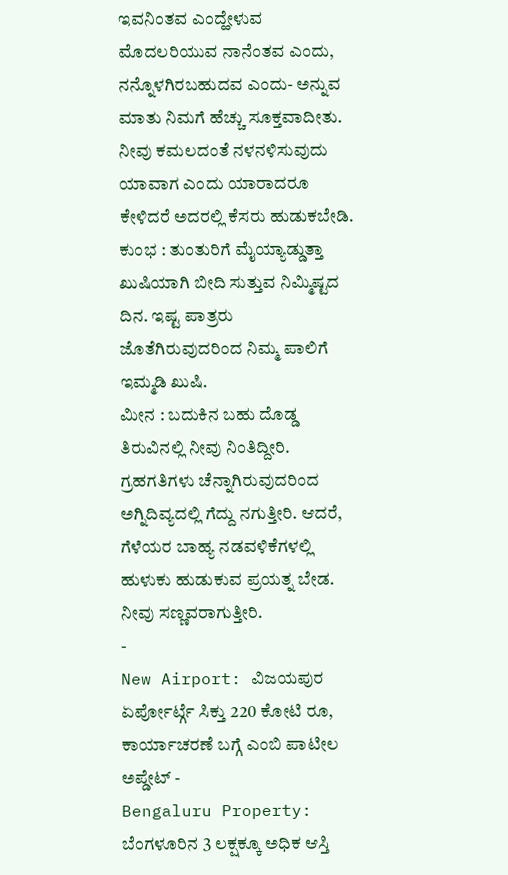ಇವನಿಂತವ ಎಂದ್ಹೇಳುವ ಮೊದಲರಿಯುವ ನಾನೆಂತವ ಎಂದು, ನನ್ನೊಳಗಿರಬಹುದವ ಎಂದು- ಅನ್ನುವ ಮಾತು ನಿಮಗೆ ಹೆಚ್ಚು ಸೂಕ್ತವಾದೀತು. ನೀವು ಕಮಲದಂತೆ ನಳನಳಿಸುವುದು ಯಾವಾಗ ಎಂದು ಯಾರಾದರೂ ಕೇಳಿದರೆ ಅದರಲ್ಲಿ ಕೆಸರು ಹುಡುಕಬೇಡಿ.
ಕುಂಭ : ತುಂತುರಿಗೆ ಮೈಯ್ಯಾಡ್ಡುತ್ತಾ ಖುಷಿಯಾಗಿ ಬೀದಿ ಸುತ್ತುವ ನಿಮ್ಮಿಷ್ಟದ ದಿನ. ಇಷ್ಟ ಪಾತ್ರರು ಜೊತೆಗಿರುವುದರಿಂದ ನಿಮ್ಮ ಪಾಲಿಗೆ ಇಮ್ಮಡಿ ಖುಷಿ.
ಮೀನ : ಬದುಕಿನ ಬಹು ದೊಡ್ಡ ತಿರುವಿನಲ್ಲಿ ನೀವು ನಿಂತಿದ್ದೀರಿ. ಗ್ರಹಗತಿಗಳು ಚೆನ್ನಾಗಿರುವುದರಿಂದ ಅಗ್ನಿದಿವ್ಯದಲ್ಲಿ ಗೆದ್ದು ನಗುತ್ತೀರಿ. ಆದರೆ, ಗೆಳೆಯರ ಬಾಹ್ಯ ನಡವಳಿಕೆಗಳಲ್ಲಿ ಹುಳುಕು ಹುಡುಕುವ ಪ್ರಯತ್ನ ಬೇಡ. ನೀವು ಸಣ್ಣವರಾಗುತ್ತೀರಿ.
-
New Airport: ವಿಜಯಪುರ ಏರ್ಪೋರ್ಟ್ಗೆ ಸಿಕ್ತು 220 ಕೋಟಿ ರೂ, ಕಾರ್ಯಾಚರಣೆ ಬಗ್ಗೆ ಎಂಬಿ ಪಾಟೀಲ ಅಪ್ಡೇಟ್ -
Bengaluru Property: ಬೆಂಗಳೂರಿನ 3 ಲಕ್ಷಕ್ಕೂ ಅಧಿಕ ಆಸ್ತಿ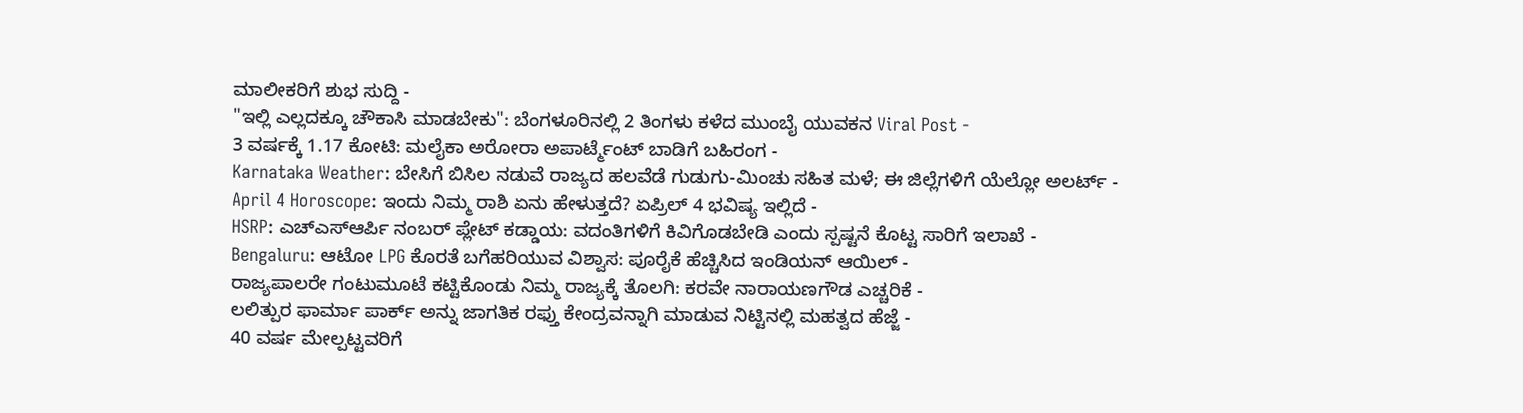ಮಾಲೀಕರಿಗೆ ಶುಭ ಸುದ್ದಿ -
"ಇಲ್ಲಿ ಎಲ್ಲದಕ್ಕೂ ಚೌಕಾಸಿ ಮಾಡಬೇಕು": ಬೆಂಗಳೂರಿನಲ್ಲಿ 2 ತಿಂಗಳು ಕಳೆದ ಮುಂಬೈ ಯುವಕನ Viral Post -
3 ವರ್ಷಕ್ಕೆ 1.17 ಕೋಟಿ: ಮಲೈಕಾ ಅರೋರಾ ಅಪಾರ್ಟ್ಮೆಂಟ್ ಬಾಡಿಗೆ ಬಹಿರಂಗ -
Karnataka Weather: ಬೇಸಿಗೆ ಬಿಸಿಲ ನಡುವೆ ರಾಜ್ಯದ ಹಲವೆಡೆ ಗುಡುಗು-ಮಿಂಚು ಸಹಿತ ಮಳೆ; ಈ ಜಿಲ್ಲೆಗಳಿಗೆ ಯೆಲ್ಲೋ ಅಲರ್ಟ್ -
April 4 Horoscope: ಇಂದು ನಿಮ್ಮ ರಾಶಿ ಏನು ಹೇಳುತ್ತದೆ? ಏಪ್ರಿಲ್ 4 ಭವಿಷ್ಯ ಇಲ್ಲಿದೆ -
HSRP: ಎಚ್ಎಸ್ಆರ್ಪಿ ನಂಬರ್ ಪ್ಲೇಟ್ ಕಡ್ಡಾಯ: ವದಂತಿಗಳಿಗೆ ಕಿವಿಗೊಡಬೇಡಿ ಎಂದು ಸ್ಪಷ್ಟನೆ ಕೊಟ್ಟ ಸಾರಿಗೆ ಇಲಾಖೆ -
Bengaluru: ಆಟೋ LPG ಕೊರತೆ ಬಗೆಹರಿಯುವ ವಿಶ್ವಾಸ: ಪೂರೈಕೆ ಹೆಚ್ಚಿಸಿದ ಇಂಡಿಯನ್ ಆಯಿಲ್ -
ರಾಜ್ಯಪಾಲರೇ ಗಂಟುಮೂಟೆ ಕಟ್ಟಿಕೊಂಡು ನಿಮ್ಮ ರಾಜ್ಯಕ್ಕೆ ತೊಲಗಿ: ಕರವೇ ನಾರಾಯಣಗೌಡ ಎಚ್ಚರಿಕೆ -
ಲಲಿತ್ಪುರ ಫಾರ್ಮಾ ಪಾರ್ಕ್ ಅನ್ನು ಜಾಗತಿಕ ರಫ್ತು ಕೇಂದ್ರವನ್ನಾಗಿ ಮಾಡುವ ನಿಟ್ಟಿನಲ್ಲಿ ಮಹತ್ವದ ಹೆಜ್ಜೆ -
40 ವರ್ಷ ಮೇಲ್ಪಟ್ಟವರಿಗೆ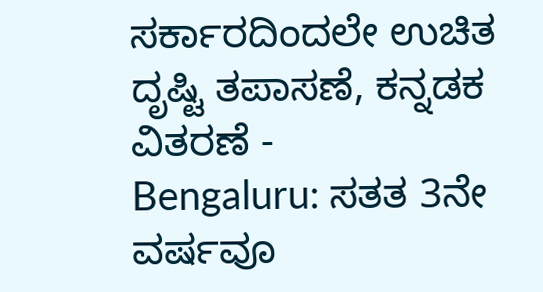ಸರ್ಕಾರದಿಂದಲೇ ಉಚಿತ ದೃಷ್ಟಿ ತಪಾಸಣೆ, ಕನ್ನಡಕ ವಿತರಣೆ -
Bengaluru: ಸತತ 3ನೇ ವರ್ಷವೂ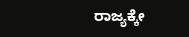ರಾಜ್ಯಕ್ಕೇ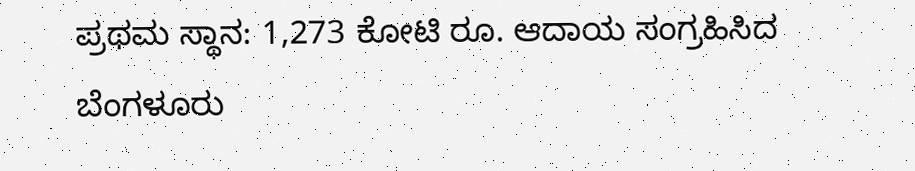ಪ್ರಥಮ ಸ್ಥಾನ: 1,273 ಕೋಟಿ ರೂ. ಆದಾಯ ಸಂಗ್ರಹಿಸಿದ ಬೆಂಗಳೂರು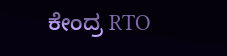ಕೇಂದ್ರ RTO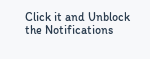Click it and Unblock the Notifications